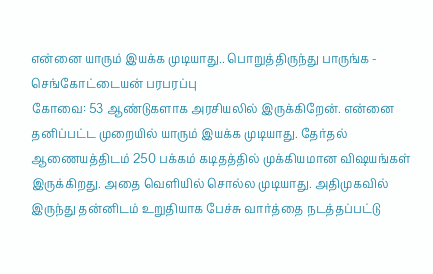என்னை யாரும் இயக்க முடியாது.. பொறுத்திருந்து பாருங்க - செங்கோட்டையன் பரபரப்பு
கோவை: 53 ஆண்டுகளாக அரசியலில் இருக்கிறேன். என்னை தனிப்பட்ட முறையில் யாரும் இயக்க முடியாது. தேர்தல் ஆணையத்திடம் 250 பக்கம் கடிதத்தில் முக்கியமான விஷயங்கள் இருக்கிறது. அதை வெளியில் சொல்ல முடியாது. அதிமுகவில் இருந்து தன்னிடம் உறுதியாக பேச்சு வார்த்தை நடத்தப்பட்டு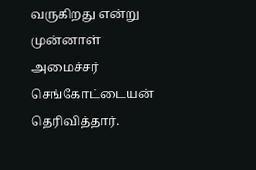வருகிறது என்று முன்னாள் அமைச்சர் செங்கோட்டையன் தெரிவித்தார்.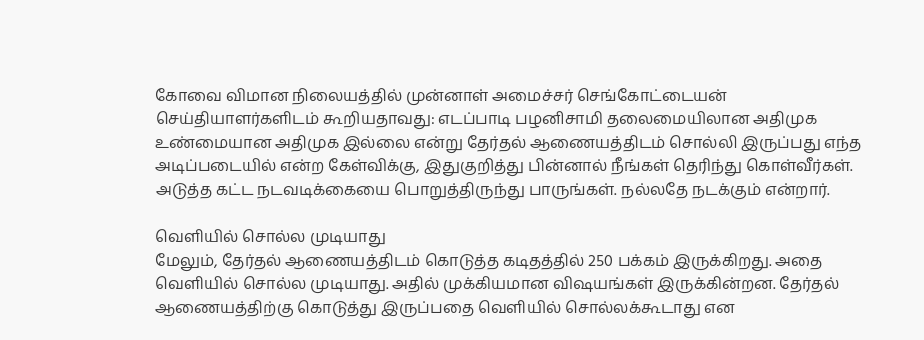கோவை விமான நிலையத்தில் முன்னாள் அமைச்சர் செங்கோட்டையன் செய்தியாளர்களிடம் கூறியதாவது: எடப்பாடி பழனிசாமி தலைமையிலான அதிமுக உண்மையான அதிமுக இல்லை என்று தேர்தல் ஆணையத்திடம் சொல்லி இருப்பது எந்த அடிப்படையில் என்ற கேள்விக்கு, இதுகுறித்து பின்னால் நீங்கள் தெரிந்து கொள்வீர்கள். அடுத்த கட்ட நடவடிக்கையை பொறுத்திருந்து பாருங்கள். நல்லதே நடக்கும் என்றார்.

வெளியில் சொல்ல முடியாது
மேலும், தேர்தல் ஆணையத்திடம் கொடுத்த கடிதத்தில் 250 பக்கம் இருக்கிறது. அதை வெளியில் சொல்ல முடியாது. அதில் முக்கியமான விஷயங்கள் இருக்கின்றன. தேர்தல் ஆணையத்திற்கு கொடுத்து இருப்பதை வெளியில் சொல்லக்கூடாது என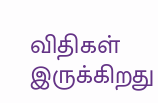விதிகள் இருக்கிறது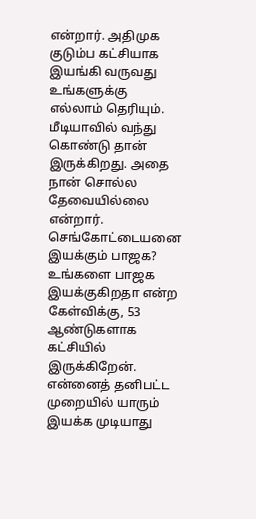என்றார். அதிமுக குடும்ப கட்சியாக இயங்கி வருவது உங்களுக்கு எல்லாம் தெரியும். மீடியாவில் வந்து கொண்டு தான் இருக்கிறது. அதை நான் சொல்ல தேவையில்லை என்றார்.
செங்கோட்டையனை இயக்கும் பாஜக?
உங்களை பாஜக இயக்குகிறதா என்ற கேள்விக்கு, 53 ஆண்டுகளாக கட்சியில் இருக்கிறேன். என்னைத் தனிபட்ட முறையில் யாரும் இயக்க முடியாது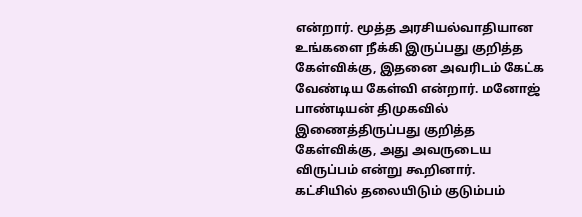என்றார். மூத்த அரசியல்வாதியான உங்களை நீக்கி இருப்பது குறித்த கேள்விக்கு, இதனை அவரிடம் கேட்க வேண்டிய கேள்வி என்றார். மனோஜ் பாண்டியன் திமுகவில் இணைத்திருப்பது குறித்த கேள்விக்கு, அது அவருடைய விருப்பம் என்று கூறினார்.
கட்சியில் தலையிடும் குடும்பம்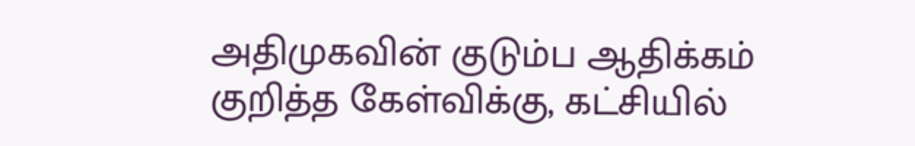அதிமுகவின் குடும்ப ஆதிக்கம் குறித்த கேள்விக்கு, கட்சியில்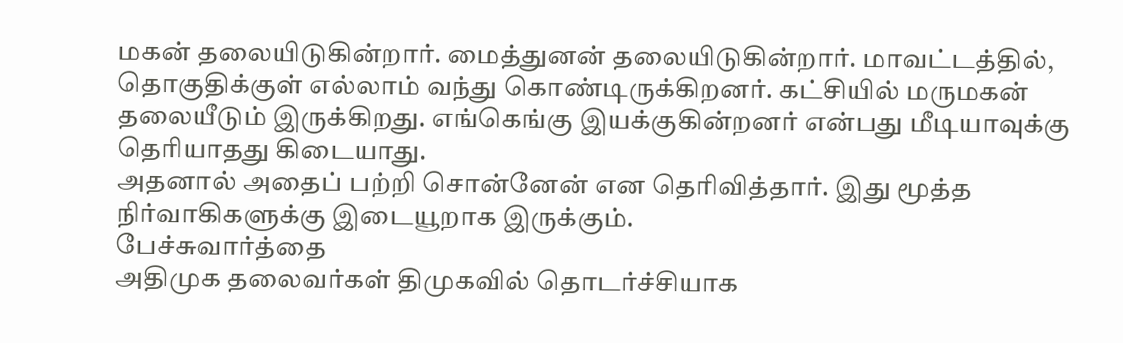மகன் தலையிடுகின்றார். மைத்துனன் தலையிடுகின்றார். மாவட்டத்தில், தொகுதிக்குள் எல்லாம் வந்து கொண்டிருக்கிறனர். கட்சியில் மருமகன் தலையீடும் இருக்கிறது. எங்கெங்கு இயக்குகின்றனர் என்பது மீடியாவுக்கு தெரியாதது கிடையாது.
அதனால் அதைப் பற்றி சொன்னேன் என தெரிவித்தார். இது மூத்த நிர்வாகிகளுக்கு இடையூறாக இருக்கும்.
பேச்சுவார்த்தை
அதிமுக தலைவர்கள் திமுகவில் தொடர்ச்சியாக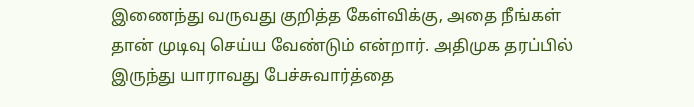இணைந்து வருவது குறித்த கேள்விக்கு, அதை நீங்கள் தான் முடிவு செய்ய வேண்டும் என்றார். அதிமுக தரப்பில் இருந்து யாராவது பேச்சுவார்த்தை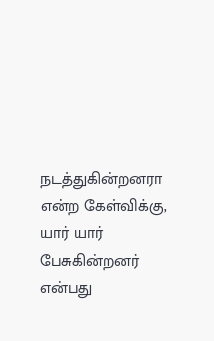நடத்துகின்றனரா என்ற கேள்விக்கு, யார் யார் பேசுகின்றனர் என்பது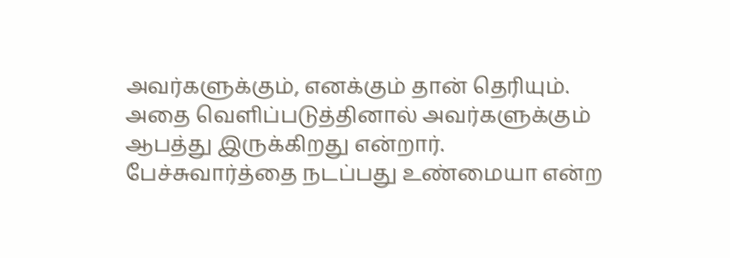அவர்களுக்கும், எனக்கும் தான் தெரியும். அதை வெளிப்படுத்தினால் அவர்களுக்கும் ஆபத்து இருக்கிறது என்றார். பேச்சுவார்த்தை நடப்பது உண்மையா என்ற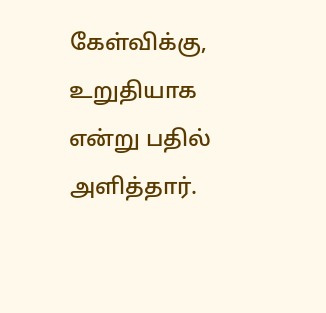கேள்விக்கு, உறுதியாக என்று பதில் அளித்தார்.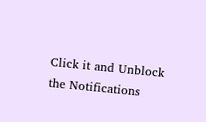Click it and Unblock the Notifications